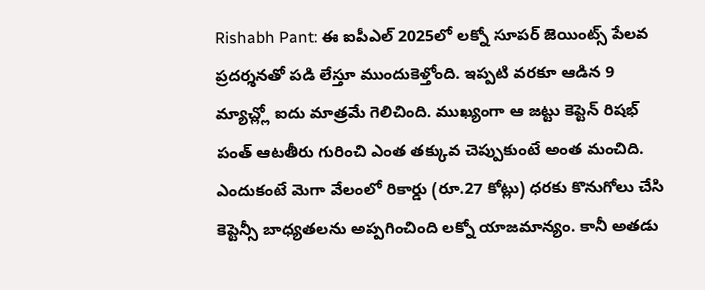Rishabh Pant: ఈ ఐపీఎల్ 2025లో లక్నో సూపర్ జెయింట్స్ పేలవ ప్రదర్శనతో పడి లేస్తూ ముందుకెళ్తోంది. ఇప్పటి వరకూ ఆడిన 9 మ్యాచ్ల్లో ఐదు మాత్రమే గెలిచింది. ముఖ్యంగా ఆ జట్టు కెప్టెన్ రిషభ్ పంత్ ఆటతీరు గురించి ఎంత తక్కువ చెప్పుకుంటే అంత మంచిది. ఎందుకంటే మెగా వేలంలో రికార్డు (రూ.27 కోట్లు) ధరకు కొనుగోలు చేసి కెప్టెన్సీ బాధ్యతలను అప్పగించింది లక్నో యాజమాన్యం. కానీ అతడు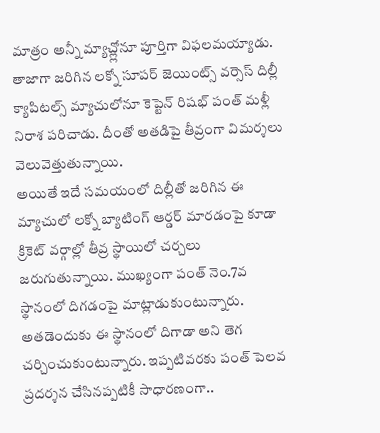మాత్రం అన్నీ మ్యాచ్ల్లోనూ పూర్తిగా విఫలమయ్యాడు. తాజాగా జరిగిన లక్నో సూపర్ జెయింట్స్ వర్సెస్ దిల్లీ క్యాపిటల్స్ మ్యాచులోనూ కెప్టెన్ రిషభ్ పంత్ మళ్లీ నిరాశ పరిచాడు. దీంతో అతడిపై తీవ్రంగా విమర్శలు వెలువెత్తుతున్నాయి.
అయితే ఇదే సమయంలో దిల్లీతో జరిగిన ఈ మ్యాచులో లక్నో బ్యాటింగ్ ఆర్డర్ మారడంపై కూడా క్రికెట్ వర్గాల్లో తీవ్ర స్థాయిలో చర్చలు జరుగుతున్నాయి. ముఖ్యంగా పంత్ నెం.7వ స్థానంలో దిగడంపై మాట్లాడుకుంటున్నారు. అతడెందుకు ఈ స్థానంలో దిగాడా అని తెగ చర్చించుకుంటున్నారు. ఇప్పటివరకు పంత్ పెలవ ప్రదర్శన చేసినప్పటికీ సాధారణంగా..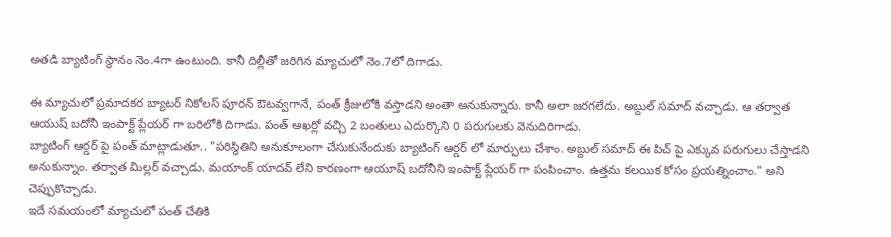అతడి బ్యాటింగ్ స్థానం నెం.4గా ఉంటుంది. కానీ దిల్లీతో జరిగిన మ్యాచులో నెం.7లో దిగాడు.

ఈ మ్యాచులో ప్రమాదకర బ్యాటర్ నికోలస్ పూరన్ ఔటవ్వగానే, పంత్ క్రీజులోకి వస్తాడని అంతా అనుకున్నారు. కానీ అలా జరగలేదు. అబ్దుల్ సమాద్ వచ్చాడు. ఆ తర్వాత ఆయుష్ బదోనీ ఇంపాక్ట్ ప్లేయర్ గా బరిలోకి దిగాడు. పంత్ ఆఖర్లో వచ్చి 2 బంతులు ఎదుర్కొని 0 పరుగులకు వెనుదిరిగాడు.
బ్యాటింగ్ ఆర్డర్ పై పంత్ మాట్లాడుతూ.. "పరిస్థితిని అనుకూలంగా చేసుకునేందుకు బ్యాటింగ్ ఆర్డర్ లో మార్పులు చేశాం. అబ్దుల్ సమాద్ ఈ పిచ్ పై ఎక్కువ పరుగులు చేస్తాడని అనుకున్నాం. తర్వాత మిల్లర్ వచ్చాడు. మయాంక్ యాదవ్ లేని కారణంగా ఆయూష్ బదోనీని ఇంపాక్ట్ ప్లేయర్ గా పంపించాం. ఉత్తమ కలయిక కోసం ప్రయత్నించాం." అని చెప్పుకొచ్చాడు.
ఇదే సమయంలో మ్యాచులో పంత్ చేతికి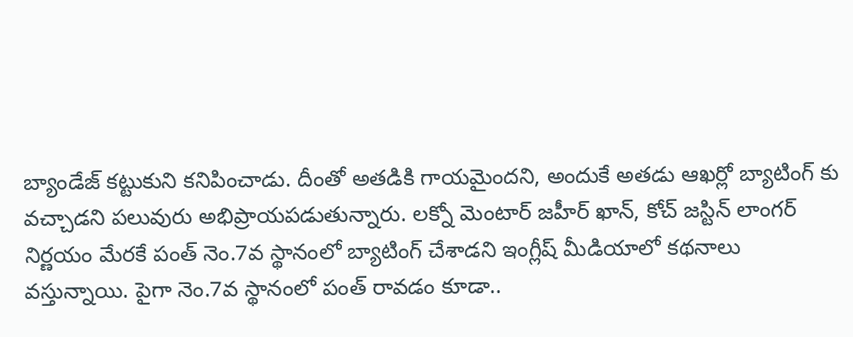బ్యాండేజ్ కట్టుకుని కనిపించాడు. దీంతో అతడికి గాయమైందని, అందుకే అతడు ఆఖర్లో బ్యాటింగ్ కు వచ్చాడని పలువురు అభిప్రాయపడుతున్నారు. లక్నో మెంటార్ జహీర్ ఖాన్, కోచ్ జస్టిన్ లాంగర్ నిర్ణయం మేరకే పంత్ నెం.7వ స్థానంలో బ్యాటింగ్ చేశాడని ఇంగ్లీష్ మీడియాలో కథనాలు వస్తున్నాయి. పైగా నెం.7వ స్థానంలో పంత్ రావడం కూడా..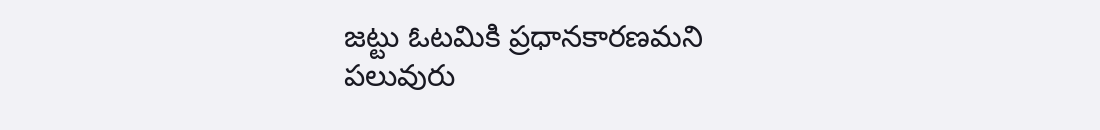జట్టు ఓటమికి ప్రధానకారణమని పలువురు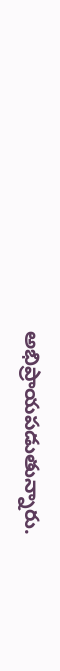అభిప్రాయపడుతున్నారు.